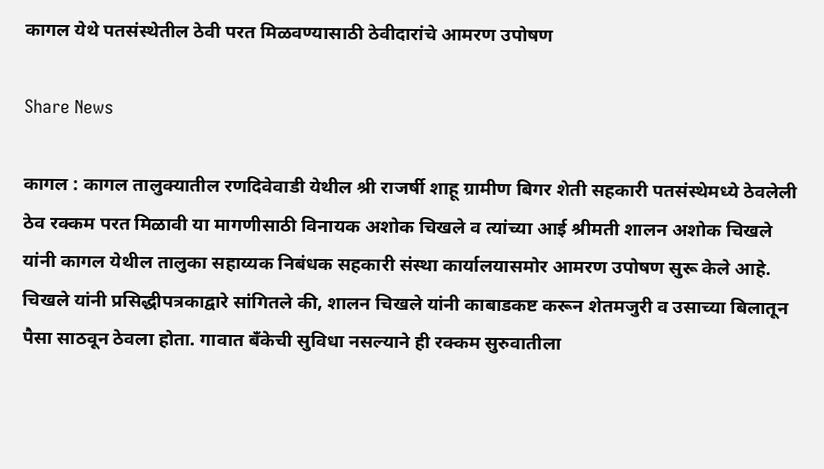कागल येथे पतसंस्थेतील ठेवी परत मिळवण्यासाठी ठेवीदारांचे आमरण उपोषण

Share News

कागल : कागल तालुक्यातील रणदिवेवाडी येथील श्री राजर्षी शाहू ग्रामीण बिगर शेती सहकारी पतसंस्थेमध्ये ठेवलेली ठेव रक्कम परत मिळावी या मागणीसाठी विनायक अशोक चिखले व त्यांच्या आई श्रीमती शालन अशोक चिखले यांनी कागल येथील तालुका सहाय्यक निबंधक सहकारी संस्था कार्यालयासमोर आमरण उपोषण सुरू केले आहे.
चिखले यांनी प्रसिद्धीपत्रकाद्वारे सांगितले की, शालन चिखले यांनी काबाडकष्ट करून शेतमजुरी व उसाच्या बिलातून पैसा साठवून ठेवला होता. गावात बँकेची सुविधा नसल्याने ही रक्कम सुरुवातीला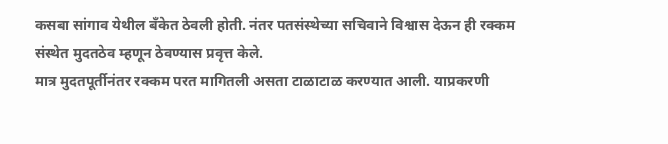कसबा सांगाव येथील बँकेत ठेवली होती. नंतर पतसंस्थेच्या सचिवाने विश्वास देऊन ही रक्कम संस्थेत मुदतठेव म्हणून ठेवण्यास प्रवृत्त केले.
मात्र मुदतपूर्तीनंतर रक्कम परत मागितली असता टाळाटाळ करण्यात आली. याप्रकरणी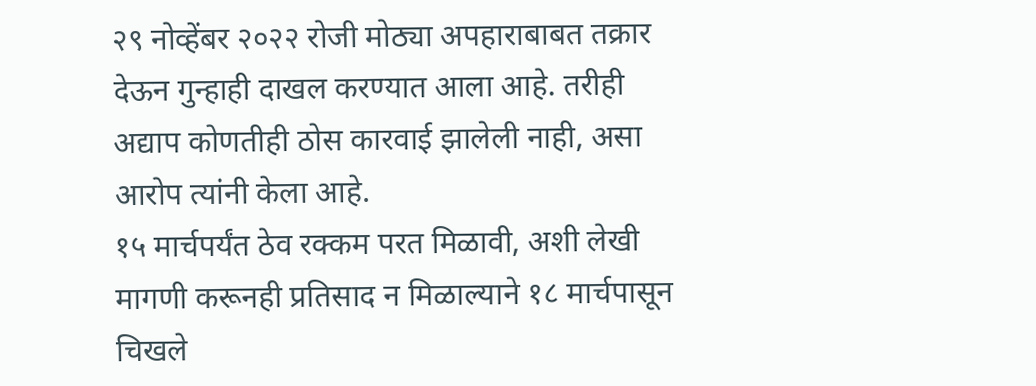२९ नोव्हेंबर २०२२ रोजी मोठ्या अपहाराबाबत तक्रार देऊन गुन्हाही दाखल करण्यात आला आहे. तरीही अद्याप कोणतीही ठोस कारवाई झालेली नाही, असा आरोप त्यांनी केला आहे.
१५ मार्चपर्यंत ठेव रक्कम परत मिळावी, अशी लेखी मागणी करूनही प्रतिसाद न मिळाल्याने १८ मार्चपासून चिखले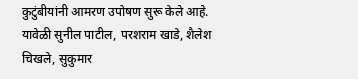कुटुंबीयांनी आमरण उपोषण सुरू केले आहे.
यावेळी सुनील पाटील, परशराम खाडे, शैलेश चिखले, सुकुमार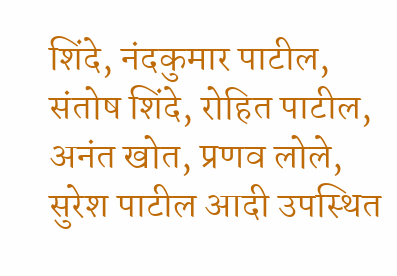शिंदे, नंदकुमार पाटील, संतोष शिंदे, रोहित पाटील, अनंत खोत, प्रणव लोले, सुरेश पाटील आदी उपस्थित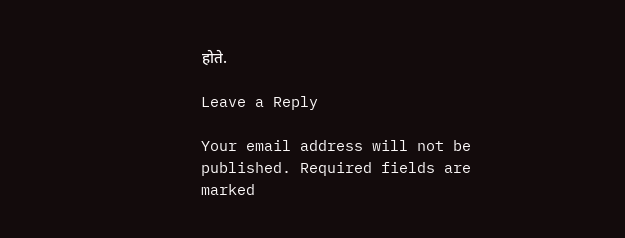होते.

Leave a Reply

Your email address will not be published. Required fields are marked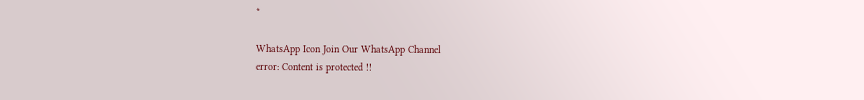*

WhatsApp Icon Join Our WhatsApp Channel
error: Content is protected !!